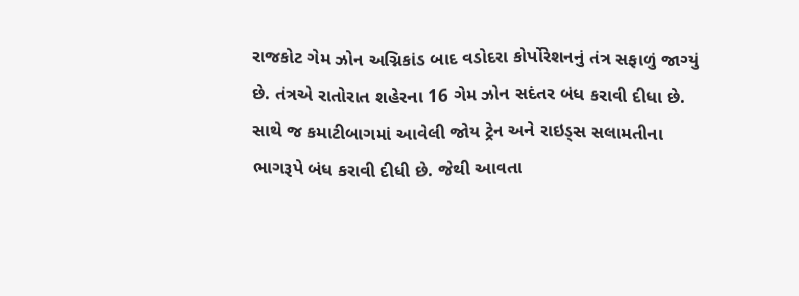રાજકોટ ગેમ ઝોન અગ્નિકાંડ બાદ વડોદરા કોર્પોરેશનનું તંત્ર સફાળું જાગ્યું છે. તંત્રએ રાતોરાત શહેરના 16 ગેમ ઝોન સદંતર બંધ કરાવી દીધા છે. સાથે જ કમાટીબાગમાં આવેલી જોય ટ્રેન અને રાઇડ્સ સલામતીના ભાગરૂપે બંધ કરાવી દીધી છે. જેથી આવતા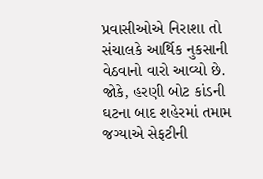પ્રવાસીઓએ નિરાશા તો સંચાલકે આર્થિક નુકસાની વેઠવાનો વારો આવ્યો છે. જોકે, હરણી બોટ કાંડની ઘટના બાદ શહેરમાં તમામ જગ્યાએ સેફટીની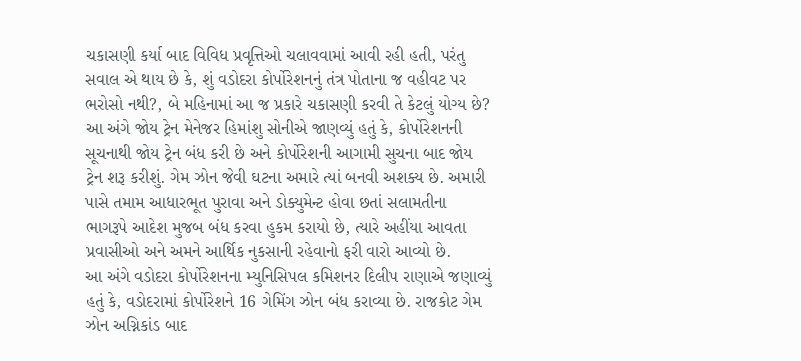ચકાસણી કર્યા બાદ વિવિધ પ્રવૃત્તિઓ ચલાવવામાં આવી રહી હતી, પરંતુ સવાલ એ થાય છે કે, શું વડોદરા કોર્પોરેશનનું તંત્ર પોતાના જ વહીવટ પર ભરોસો નથી?, બે મહિનામાં આ જ પ્રકારે ચકાસણી કરવી તે કેટલું યોગ્ય છે?
આ અંગે જોય ટ્રેન મેનેજર હિમાંશુ સોનીએ જાણવ્યું હતું કે, કોર્પોરેશનની સૂચનાથી જોય ટ્રેન બંધ કરી છે અને કોર્પોરેશની આગામી સુચના બાદ જોય ટ્રેન શરૂ કરીશું. ગેમ ઝોન જેવી ઘટના અમારે ત્યાં બનવી અશક્ય છે. અમારી પાસે તમામ આધારભૂત પુરાવા અને ડોક્યુમેન્ટ હોવા છતાં સલામતીના ભાગરૂપે આદેશ મુજબ બંધ કરવા હુકમ કરાયો છે, ત્યારે અહીંયા આવતા પ્રવાસીઓ અને અમને આર્થિક નુકસાની રહેવાનો ફરી વારો આવ્યો છે.
આ અંગે વડોદરા કોર્પોરેશનના મ્યુનિસિપલ કમિશનર દિલીપ રાણાએ જણાવ્યું હતું કે, વડોદરામાં કોર્પોરેશને 16 ગેમિંગ ઝોન બંધ કરાવ્યા છે. રાજકોટ ગેમ ઝોન અગ્નિકાંડ બાદ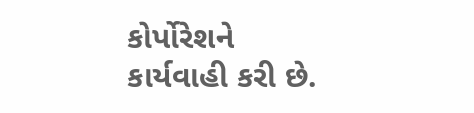કોર્પોરેશને કાર્યવાહી કરી છે.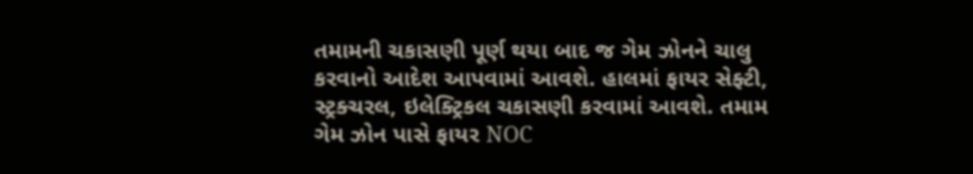તમામની ચકાસણી પૂર્ણ થયા બાદ જ ગેમ ઝોનને ચાલુ કરવાનો આદેશ આપવામાં આવશે. હાલમાં ફાયર સેફ્ટી, સ્ટ્રક્ચરલ, ઇલેક્ટ્રિકલ ચકાસણી કરવામાં આવશે. તમામ ગેમ ઝોન પાસે ફાયર NOC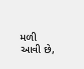મળી આવી છે,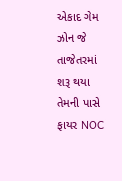એકાદ ગેમ ઝોન જે તાજેતરમાં શરૂ થયા તેમની પાસે ફાયર NOC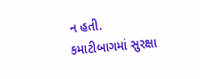ન હતી. કમાટીબાગમાં સુરક્ષા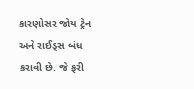કારણોસર જોય ટ્રેન અને રાઈડ્સ બંધ કરાવી છે. જે ફરી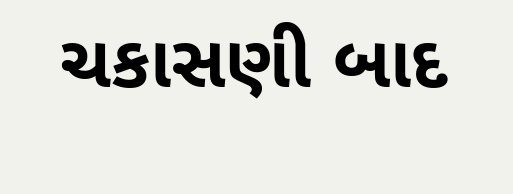ચકાસણી બાદ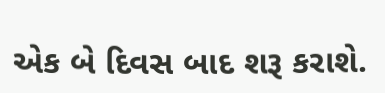એક બે દિવસ બાદ શરૂ કરાશે.